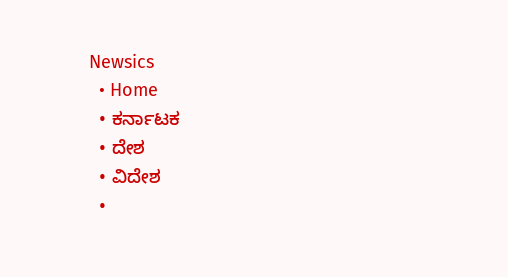Newsics
  • Home
  • ಕರ್ನಾಟಕ
  • ದೇಶ
  • ವಿದೇಶ
  •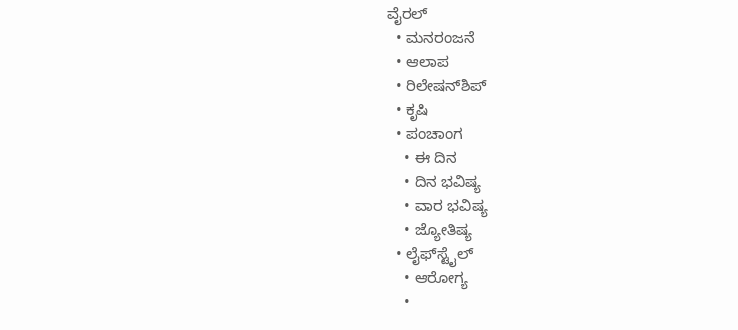ವೈರಲ್
  • ಮನರಂಜನೆ
  • ಆಲಾಪ
  • ರಿಲೇಷನ್‌ಶಿಪ್
  • ಕೃಷಿ
  • ಪಂಚಾಂಗ
    • ಈ ದಿನ
    • ದಿನ ಭವಿಷ್ಯ
    • ವಾರ ಭವಿಷ್ಯ
    • ಜ್ಯೋತಿಷ್ಯ
  • ಲೈಫ್‌ಸ್ಟೈಲ್
    • ಆರೋಗ್ಯ
    •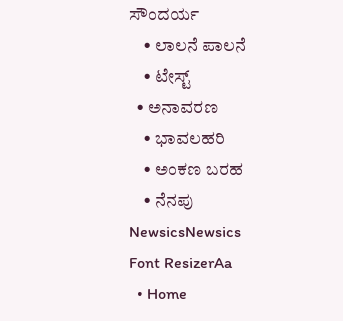ಸೌಂದರ್ಯ
    • ಲಾಲನೆ ಪಾಲನೆ
    • ಟೇಸ್ಟ್
  • ಅನಾವರಣ
    • ಭಾವಲಹರಿ
    • ಅಂಕಣ ಬರಹ
    • ನೆನಪು
NewsicsNewsics
Font ResizerAa
  • Home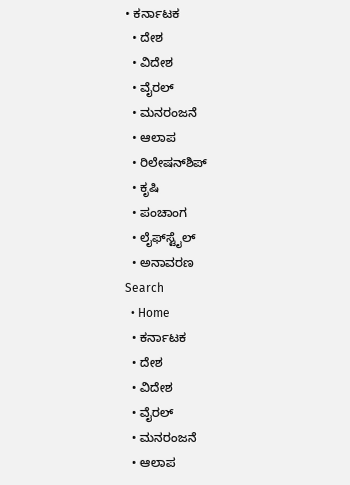• ಕರ್ನಾಟಕ
  • ದೇಶ
  • ವಿದೇಶ
  • ವೈರಲ್
  • ಮನರಂಜನೆ
  • ಆಲಾಪ
  • ರಿಲೇಷನ್‌ಶಿಪ್
  • ಕೃಷಿ
  • ಪಂಚಾಂಗ
  • ಲೈಫ್‌ಸ್ಟೈಲ್
  • ಅನಾವರಣ
Search
  • Home
  • ಕರ್ನಾಟಕ
  • ದೇಶ
  • ವಿದೇಶ
  • ವೈರಲ್
  • ಮನರಂಜನೆ
  • ಆಲಾಪ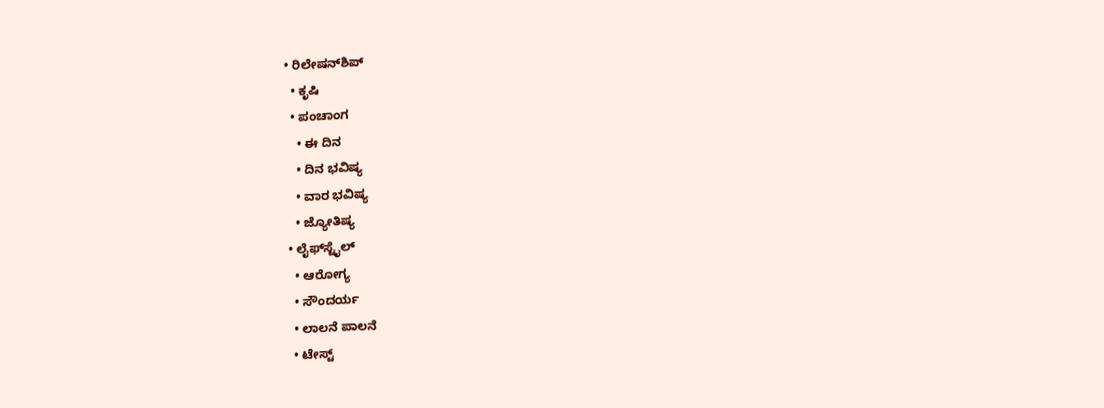• ರಿಲೇಷನ್‌ಶಿಪ್
  • ಕೃಷಿ
  • ಪಂಚಾಂಗ
    • ಈ ದಿನ
    • ದಿನ ಭವಿಷ್ಯ
    • ವಾರ ಭವಿಷ್ಯ
    • ಜ್ಯೋತಿಷ್ಯ
  • ಲೈಫ್‌ಸ್ಟೈಲ್
    • ಆರೋಗ್ಯ
    • ಸೌಂದರ್ಯ
    • ಲಾಲನೆ ಪಾಲನೆ
    • ಟೇಸ್ಟ್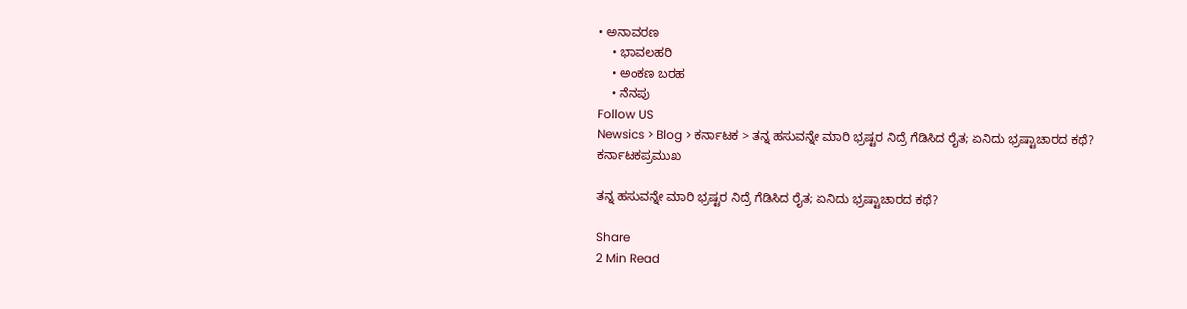• ಅನಾವರಣ
    • ಭಾವಲಹರಿ
    • ಅಂಕಣ ಬರಹ
    • ನೆನಪು
Follow US
Newsics > Blog > ಕರ್ನಾಟಕ > ತನ್ನ ಹಸುವನ್ನೇ ಮಾರಿ ಭ್ರಷ್ಟರ ನಿದ್ರೆ ಗೆಡಿಸಿದ ರೈತ; ಏನಿದು ಭ್ರಷ್ಟಾಚಾರದ ಕಥೆ?
ಕರ್ನಾಟಕಪ್ರಮುಖ

ತನ್ನ ಹಸುವನ್ನೇ ಮಾರಿ ಭ್ರಷ್ಟರ ನಿದ್ರೆ ಗೆಡಿಸಿದ ರೈತ; ಏನಿದು ಭ್ರಷ್ಟಾಚಾರದ ಕಥೆ?

Share
2 Min Read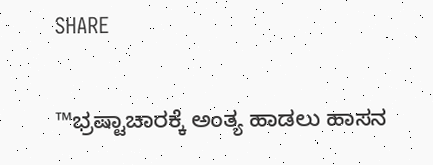SHARE

™ಭ್ರಷ್ಟಾಚಾರಕ್ಕೆ ಅಂತ್ಯ ಹಾಡಲು ಹಾಸನ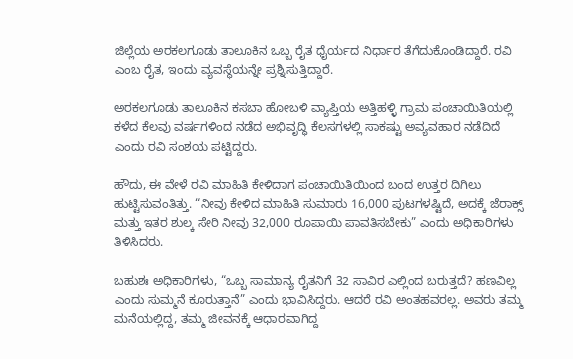ಜಿಲ್ಲೆಯ ಅರಕಲಗೂಡು ತಾಲೂಕಿನ ಒಬ್ಬ ರೈತ ಧೈರ್ಯದ ನಿರ್ಧಾರ ತೆಗೆದುಕೊಂಡಿದ್ದಾರೆ. ರವಿ ಎಂಬ ರೈತ, ಇಂದು ವ್ಯವಸ್ಥೆಯನ್ನೇ ಪ್ರಶ್ನಿಸುತ್ತಿದ್ದಾರೆ.

ಅರಕಲಗೂಡು ತಾಲೂಕಿನ ಕಸಬಾ ಹೋಬಳಿ ವ್ಯಾಪ್ತಿಯ ಅತ್ತಿಹಳ್ಳಿ ಗ್ರಾಮ ಪಂಚಾಯಿತಿಯಲ್ಲಿ ಕಳೆದ ಕೆಲವು ವರ್ಷಗಳಿಂದ ನಡೆದ ಅಭಿವೃದ್ಧಿ ಕೆಲಸಗಳಲ್ಲಿ ಸಾಕಷ್ಟು ಅವ್ಯವಹಾರ ನಡೆದಿದೆ ಎಂದು ರವಿ ಸಂಶಯ ಪಟ್ಟಿದ್ದರು.

ಹೌದು, ಈ ವೇಳೆ ರವಿ ಮಾಹಿತಿ ಕೇಳಿದಾಗ ಪಂಚಾಯಿತಿಯಿಂದ ಬಂದ ಉತ್ತರ ದಿಗಿಲು ಹುಟ್ಟಿಸುವಂತಿತ್ತು. “ನೀವು ಕೇಳಿದ ಮಾಹಿತಿ ಸುಮಾರು 16,000 ಪುಟಗಳಷ್ಟಿದೆ, ಅದಕ್ಕೆ ಜೆರಾಕ್ಸ್ ಮತ್ತು ಇತರ ಶುಲ್ಕ ಸೇರಿ ನೀವು 32,000 ರೂಪಾಯಿ ಪಾವತಿಸಬೇಕು” ಎಂದು ಅಧಿಕಾರಿಗಳು ತಿಳಿಸಿದರು.

ಬಹುಶಃ ಅಧಿಕಾರಿಗಳು, “ಒಬ್ಬ ಸಾಮಾನ್ಯ ರೈತನಿಗೆ 32 ಸಾವಿರ ಎಲ್ಲಿಂದ ಬರುತ್ತದೆ? ಹಣವಿಲ್ಲ ಎಂದು ಸುಮ್ಮನೆ ಕೂರುತ್ತಾನೆ” ಎಂದು ಭಾವಿಸಿದ್ದರು. ಆದರೆ ರವಿ ಅಂತಹವರಲ್ಲ. ಅವರು ತಮ್ಮ ಮನೆಯಲ್ಲಿದ್ದ, ತಮ್ಮ ಜೀವನಕ್ಕೆ ಆಧಾರವಾಗಿದ್ದ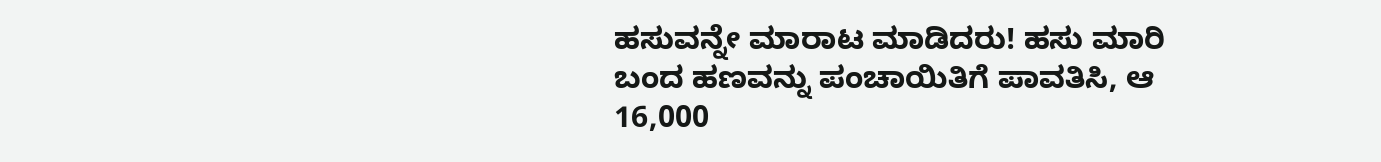ಹಸುವನ್ನೇ ಮಾರಾಟ ಮಾಡಿದರು! ಹಸು ಮಾರಿ ಬಂದ ಹಣವನ್ನು ಪಂಚಾಯಿತಿಗೆ ಪಾವತಿಸಿ, ಆ 16,000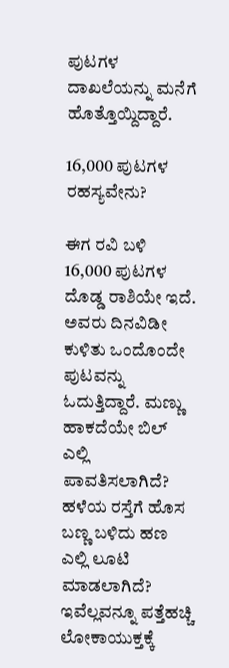ಪುಟಗಳ ದಾಖಲೆಯನ್ನು ಮನೆಗೆ ಹೊತ್ತೊಯ್ದಿದ್ದಾರೆ.

16,000 ಪುಟಗಳ ರಹಸ್ಯವೇನು?

ಈಗ ರವಿ ಬಳಿ 16,000 ಪುಟಗಳ ದೊಡ್ಡ ರಾಶಿಯೇ ಇದೆ. ಅವರು ದಿನವಿಡೀ ಕುಳಿತು ಒಂದೊಂದೇ ಪುಟವನ್ನು ಓದುತ್ತಿದ್ದಾರೆ. ಮಣ್ಣು ಹಾಕದೆಯೇ ಬಿಲ್ ಎಲ್ಲಿ ಪಾವತಿಸಲಾಗಿದೆ? ಹಳೆಯ ರಸ್ತೆಗೆ ಹೊಸ ಬಣ್ಣ ಬಳಿದು ಹಣ ಎಲ್ಲಿ ಲೂಟಿ ಮಾಡಲಾಗಿದೆ? ಇವೆಲ್ಲವನ್ನೂ ಪತ್ತೆಹಚ್ಚಿ ಲೋಕಾಯುಕ್ತಕ್ಕೆ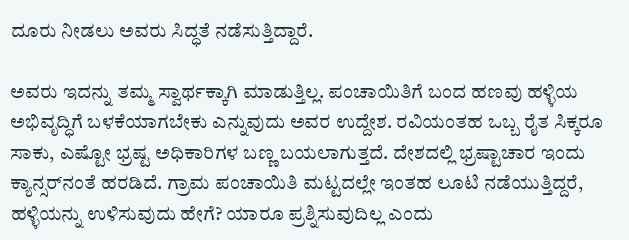ದೂರು ನೀಡಲು ಅವರು ಸಿದ್ಧತೆ ನಡೆಸುತ್ತಿದ್ದಾರೆ.

ಅವರು ಇದನ್ನು ತಮ್ಮ ಸ್ವಾರ್ಥಕ್ಕಾಗಿ ಮಾಡುತ್ತಿಲ್ಲ. ಪಂಚಾಯಿತಿಗೆ ಬಂದ ಹಣವು ಹಳ್ಳಿಯ ಅಭಿವೃದ್ಧಿಗೆ ಬಳಕೆಯಾಗಬೇಕು ಎನ್ನುವುದು ಅವರ ಉದ್ದೇಶ. ರವಿಯಂತಹ ಒಬ್ಬ ರೈತ ಸಿಕ್ಕರೂ ಸಾಕು, ಎಷ್ಟೋ ಭ್ರಷ್ಟ ಅಧಿಕಾರಿಗಳ ಬಣ್ಣ ಬಯಲಾಗುತ್ತದೆ. ದೇಶದಲ್ಲಿ ಭ್ರಷ್ಟಾಚಾರ ಇಂದು ಕ್ಯಾನ್ಸರ್‌ನಂತೆ ಹರಡಿದೆ. ಗ್ರಾಮ ಪಂಚಾಯಿತಿ ಮಟ್ಟದಲ್ಲೇ ಇಂತಹ ಲೂಟಿ ನಡೆಯುತ್ತಿದ್ದರೆ, ಹಳ್ಳಿಯನ್ನು ಉಳಿಸುವುದು ಹೇಗೆ? ಯಾರೂ ಪ್ರಶ್ನಿಸುವುದಿಲ್ಲ ಎಂದು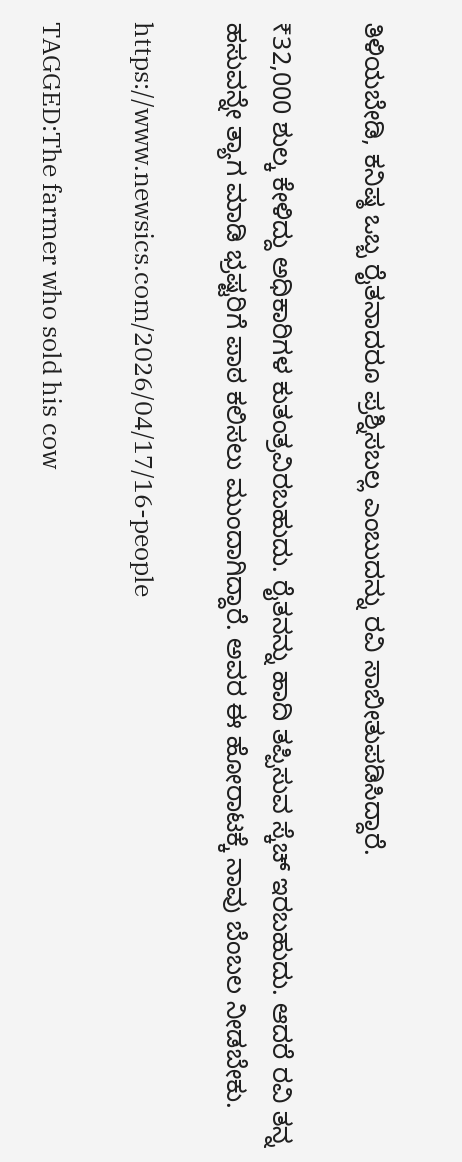ತಿಳಿಯಬೇಡಿ, ಕನಿಷ್ಠ ಒಬ್ಬ ರೈತನಾದರೂ ಪ್ರಶ್ನಿಸಬಲ್ಲ ಎಂಬುದನ್ನು ರವಿ ಸಾಬೀತುಪಡಿಸಿದ್ದಾರೆ.

₹32,000 ಶುಲ್ಕ ಕೇಳಿದ್ದು ಅಧಿಕಾರಿಗಳ ಕುತಂತ್ರವಿರಬಹುದು. ರೈತನನ್ನು ಹಾದಿ ತಪ್ಪಿಸುವ ಸ್ಕೆಚ್ ಇರಬಹುದು. ಆದರೆ ರವಿ ತನ್ನ ಹಸುವನ್ನೇ ತ್ಯಾಗ ಮಾಡಿ ಭ್ರಷ್ಟರಿಗೆ ಪಾಠ ಕಲಿಸಲು ಮುಂದಾಗಿದ್ದಾರೆ. ಅವರ ಈ ಹೋರಾಟಕ್ಕೆ ನಾವು ಬೆಂಬಲ ನೀಡಬೇಕು.

https://www.newsics.com/2026/04/17/16-people

TAGGED:The farmer who sold his cow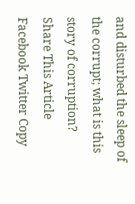and disturbed the sleep of the corrupt; what is this story of corruption?
Share This Article
Facebook Twitter Copy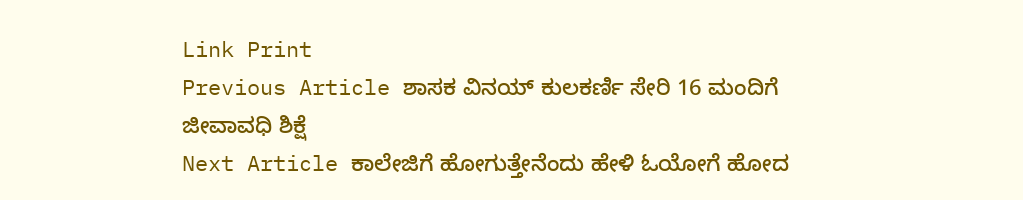Link Print
Previous Article ಶಾಸಕ ವಿನಯ್ ಕುಲಕರ್ಣಿ ಸೇರಿ 16 ಮಂದಿಗೆ ಜೀವಾವಧಿ ಶಿಕ್ಷೆ
Next Article ಕಾಲೇಜಿಗೆ ಹೋಗುತ್ತೇನೆಂದು ಹೇಳಿ ಓಯೋಗೆ ಹೋದ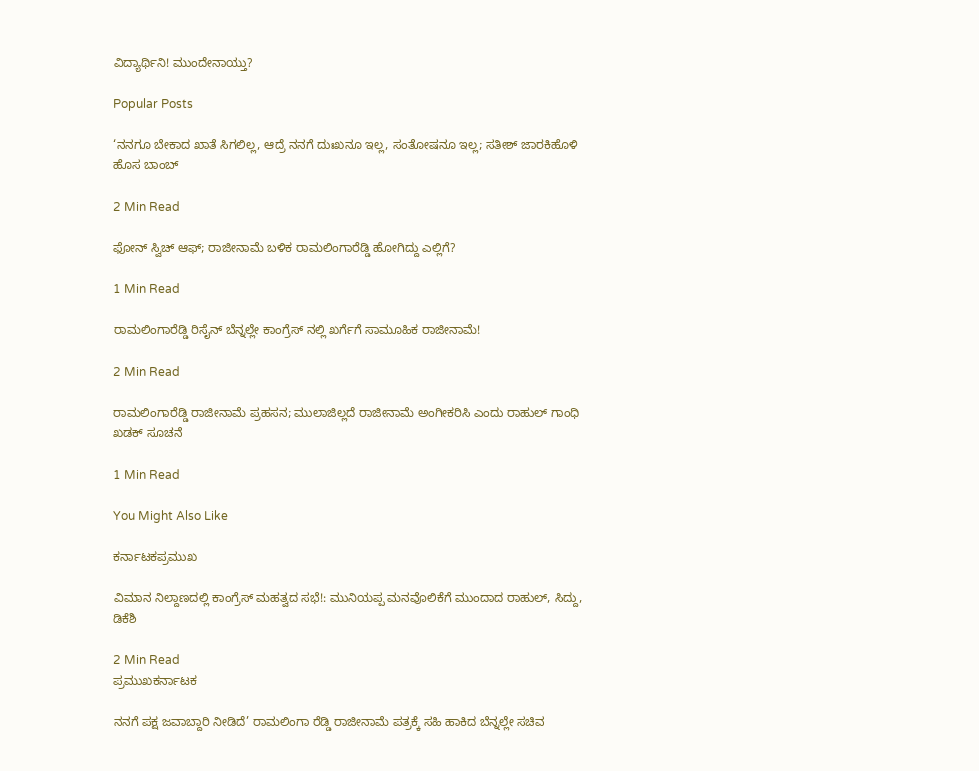ವಿದ್ಯಾರ್ಥಿನಿ! ಮುಂದೇನಾಯ್ತು?

Popular Posts

‘ನನಗೂ ಬೇಕಾದ ಖಾತೆ ಸಿಗಲಿಲ್ಲ, ಆದ್ರೆ ನನಗೆ ದುಃಖನೂ ಇಲ್ಲ, ಸಂತೋಷನೂ ಇಲ್ಲ; ಸತೀಶ್ ಜಾರಕಿಹೊಳಿ ಹೊಸ ಬಾಂಬ್

2 Min Read

ಫೋನ್ ಸ್ವಿಚ್ ಆಫ್; ರಾಜೀನಾಮೆ ಬಳಿಕ ರಾಮಲಿಂಗಾರೆಡ್ಡಿ ಹೋಗಿದ್ದು ಎಲ್ಲಿಗೆ?

1 Min Read

ರಾಮಲಿಂಗಾರೆಡ್ಡಿ ರಿಸೈನ್ ಬೆನ್ನಲ್ಲೇ ಕಾಂಗ್ರೆಸ್ ನಲ್ಲಿ ಖರ್ಗೆಗೆ ಸಾಮೂಹಿಕ ರಾಜೀನಾಮೆ!

2 Min Read

ರಾಮಲಿಂಗಾರೆಡ್ಡಿ ರಾಜೀನಾಮೆ ಪ್ರಹಸನ; ಮುಲಾಜಿಲ್ಲದೆ ರಾಜೀನಾಮೆ ಅಂಗೀಕರಿಸಿ ಎಂದು ರಾಹುಲ್ ಗಾಂಧಿ ಖಡಕ್ ಸೂಚನೆ

1 Min Read

You Might Also Like

ಕರ್ನಾಟಕಪ್ರಮುಖ

ವಿಮಾನ ನಿಲ್ದಾಣದಲ್ಲಿ ಕಾಂಗ್ರೆಸ್ ಮಹತ್ವದ ಸಭೆ!: ಮುನಿಯಪ್ಪ ಮನವೊಲಿಕೆಗೆ ಮುಂದಾದ ರಾಹುಲ್, ಸಿದ್ದು, ಡಿಕೆಶಿ

2 Min Read
ಪ್ರಮುಖಕರ್ನಾಟಕ

ನನಗೆ ಪಕ್ಷ ಜವಾಬ್ದಾರಿ ನೀಡಿದೆ’ ರಾಮಲಿಂಗಾ ರೆಡ್ಡಿ ರಾಜೀನಾಮೆ ಪತ್ರಕ್ಕೆ ಸಹಿ ಹಾಕಿದ ಬೆನ್ನಲ್ಲೇ ಸಚಿವ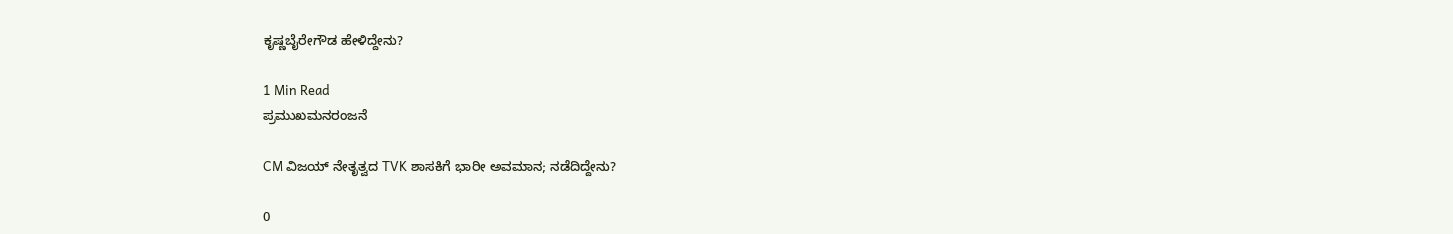ಕೃಷ್ಣಬೈರೇಗೌಡ ಹೇಳಿದ್ದೇನು?

1 Min Read
ಪ್ರಮುಖಮನರಂಜನೆ

CM ವಿಜಯ್‌ ನೇತೃತ್ವದ TVK ಶಾಸಕಿಗೆ ಭಾರೀ ಅವಮಾನ; ನಡೆದಿದ್ದೇನು?

0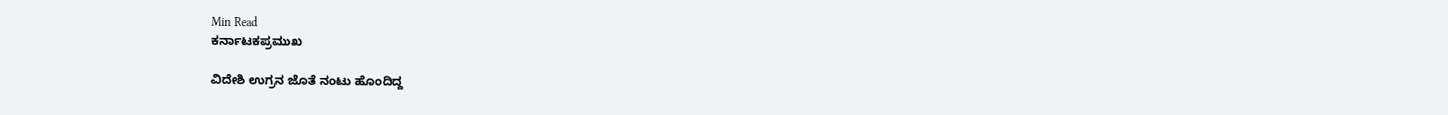Min Read
ಕರ್ನಾಟಕಪ್ರಮುಖ

ವಿದೇಶಿ ಉಗ್ರನ ಜೊತೆ ನಂಟು ಹೊಂದಿದ್ದ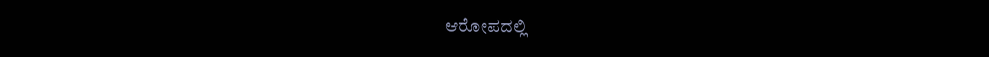ಆರೋಪದಲ್ಲಿ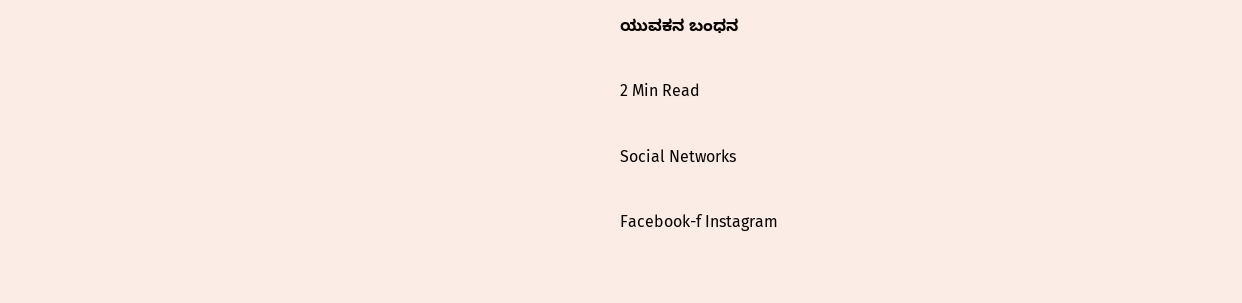ಯುವಕನ ಬಂಧನ

2 Min Read

Social Networks

Facebook-f Instagram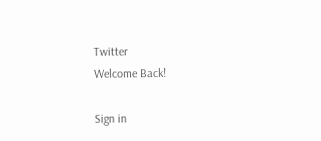Twitter
Welcome Back!

Sign in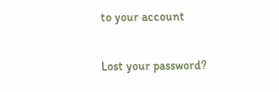to your account

Lost your password?